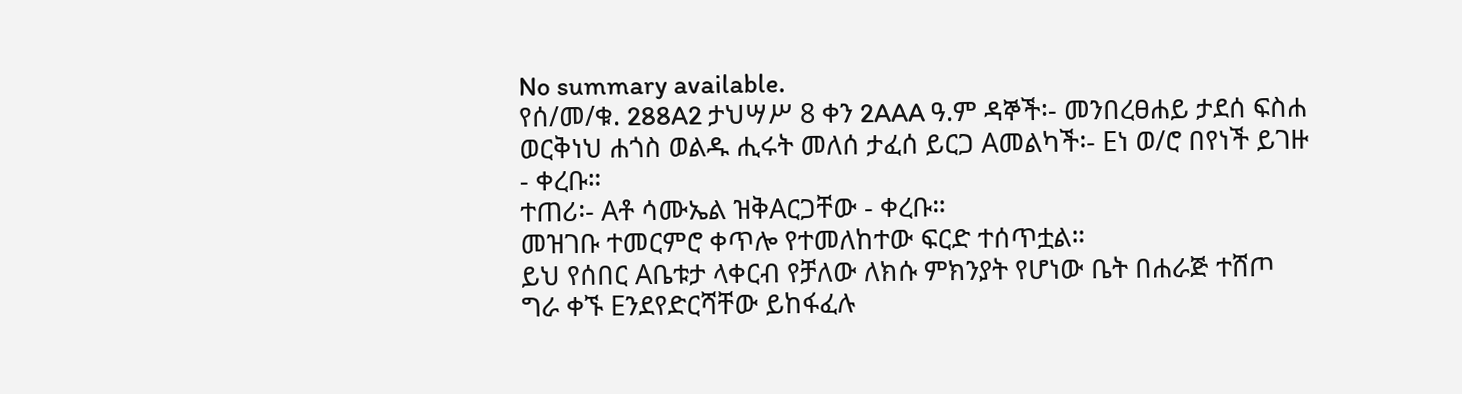No summary available.
የሰ/መ/ቁ. 288A2 ታህሣሥ 8 ቀን 2AAA ዓ.ም ዳኞች፡- መንበረፀሐይ ታደሰ ፍስሐ ወርቅነህ ሐጎስ ወልዱ ሒሩት መለሰ ታፈሰ ይርጋ Aመልካች፡- Eነ ወ/ሮ በየነች ይገዙ - ቀረቡ።
ተጠሪ፡- Aቶ ሳሙኤል ዝቅAርጋቸው - ቀረቡ።
መዝገቡ ተመርምሮ ቀጥሎ የተመለከተው ፍርድ ተሰጥቷል።
ይህ የሰበር Aቤቱታ ላቀርብ የቻለው ለክሱ ምክንያት የሆነው ቤት በሐራጅ ተሸጦ ግራ ቀኙ Eንደየድርሻቸው ይከፋፈሉ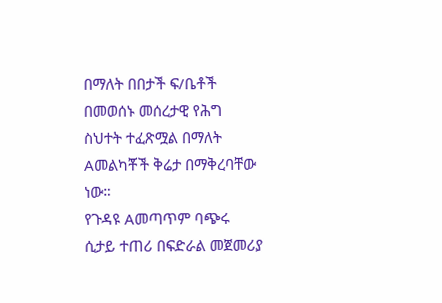በማለት በበታች ፍ/ቤቶች በመወሰኑ መሰረታዊ የሕግ ስህተት ተፈጽሟል በማለት Aመልካቾች ቅሬታ በማቅረባቸው ነው።
የጉዳዩ Aመጣጥም ባጭሩ ሲታይ ተጠሪ በፍድራል መጀመሪያ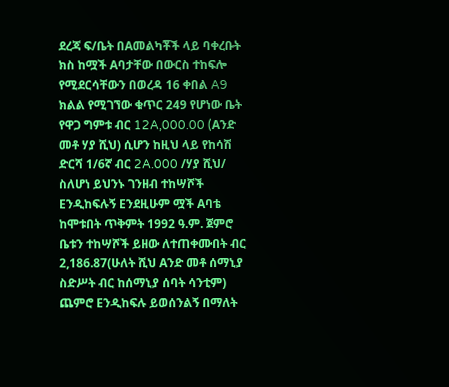ደረጃ ፍ/ቤት በAመልካቾች ላይ ባቀረቡት ክስ ከሟች Aባታቸው በውርስ ተከፍሎ የሚደርሳቸውን በወረዳ 16 ቀበል A9 ክልል የሚገኘው ቁጥር 249 የሆነው ቤት የዋጋ ግምቱ ብር 12A,000.00 (Aንድ መቶ ሃያ ሺህ) ሲሆን ከዚህ ላይ የከሳሽ ድርሻ 1/6ኛ ብር 2A.000 /ሃያ ሺህ/ ስለሆነ ይህንኑ ገንዘብ ተከሣሾች Eንዲከፍሉኝ Eንደዚሁም ሟች Aባቴ ከሞቱበት ጥቅምት 1992 ዓ.ም. ጀምሮ ቤቱን ተከሣሾች ይዘው ለተጠቀሙበት ብር 2,186.87(ሁለት ሺህ Aንድ መቶ ሰማኒያ ስድሥት ብር ከሰማኒያ ሰባት ሳንቲም) ጨምሮ Eንዲከፍሉ ይወሰንልኝ በማለት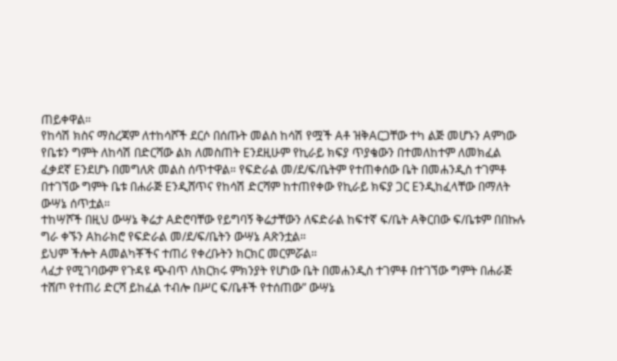ጠይቀዋል።
የከሳሽ ክስና ማስረጃም ለተከሳሾች ደርሶ በሰጡት መልስ ከሳሽ የሟች Aቶ ዝቅAርጋቸው ተካ ልጅ መሆኑን Aምነው የቤቱን ግምት ለከሳሽ በድርሻው ልክ ለመስጠት Eንደዚሁም የኪራይ ክፍያ ጥያቄውን በተመለከተም ለመክፈል ፈቃደኛ Eንደሆኑ በመግለጽ መልስ ሰጥተዋል። የፍድራል መ/ደ/ፍ/ቤትም የተጠቀሰው ቤት በመሐንዲስ ተገምቶ በተገኘው ግምት ቤቱ በሐራጅ Eንዲሸጥና የከሳሽ ድርሻም ከተጠየቀው የኪራይ ክፍያ ጋር Eንዲከፈላቸው በማለት ውሣኔ ሰጥቷል።
ተከሣሾች በዚህ ውሣኔ ቅሬታ Aድሮባቸው የይግባኝ ቅሬታቸውን ለፍድራል ከፍተኛ ፍ/ቤት Aቅርበው ፍ/ቤቱም በበኩሉ ግራ ቀኙን Aከራክሮ የፍድራል መ/ደ/ፍ/ቤትን ውሣኔ Aጽንቷል።
ይህም ችሎት Aመልካቾችና ተጠሪ የቀረቡትን ክርክር መርምሯል።
ላፈታ የሚገባውም የጉዳዩ ጭብጥ ለክርክሩ ምክንያት የሆነው ቤት በመሐንዲስ ተገምቶ በተገኘው ግምት በሐራጅ ተሸጦ የተጠሪ ድርሻ ይከፈል ተብሎ በሥር ፍ/ቤቶች የተሰጠው” ውሣኔ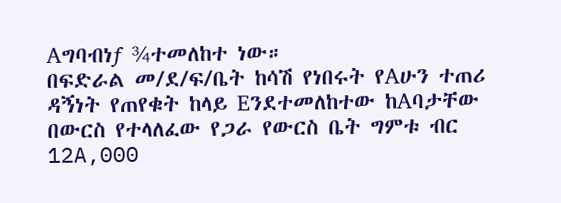Aግባብነƒ ¾ተመለከተ ነው።
በፍድራል መ/ደ/ፍ/ቤት ከሳሽ የነበሩት የAሁን ተጠሪ ዳኝነት የጠየቁት ከላይ Eንደተመለከተው ከAባታቸው በውርስ የተላለፈው የጋራ የውርስ ቤት ግምቱ ብር 12A‚000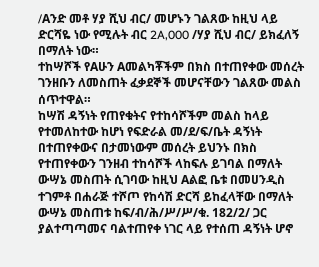/Aንድ መቶ ሃያ ሺህ ብር/ መሆኑን ገልጸው ከዚህ ላይ ድርሻዬ ነው የሚሉት ብር 2A‚000 /ሃያ ሺህ ብር/ ይክፈለኝ በማለት ነው።
ተከሣሾች የAሁን Aመልካቾችም በክስ በተጠየቀው መሰረት ገንዘቡን ለመስጠት ፈቃደኞች መሆናቸውን ገልጸው መልስ ሰጥተዋል።
ከሣሽ ዳኝነት የጠየቁትና የተከሳሾችም መልስ ከላይ የተመለከተው ከሆነ የፍድራል መ/ደ/ፍ/ቤት ዳኝነት በተጠየቀውና በታመነውም መሰረት ይህንኑ በክስ የተጠየቀውን ገንዘብ ተከሳሾች ላከፍሉ ይገባል በማለት ውሣኔ መስጠት ሲገባው ከዚህ Aልፎ ቤቱ በመሀንዲስ ተገምቶ በሐራጅ ተሾጦ የከሳሽ ድርሻ ይከፈላቸው በማለት ውሣኔ መስጠቱ ከፍ/ብ/ሕ/ሥ/ሥ/ቁ. 182/2/ ጋር ያልተጣጣመና ባልተጠየቀ ነገር ላይ የተሰጠ ዳኝነት ሆኖ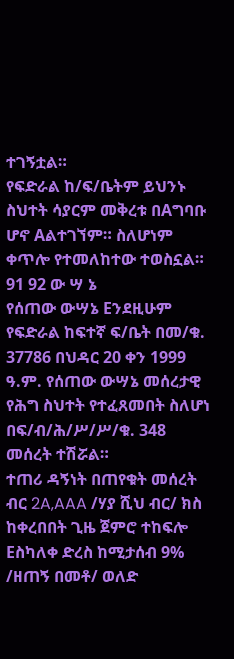ተገኝቷል።
የፍድራል ከ/ፍ/ቤትም ይህንኑ ስህተት ሳያርም መቅረቱ በAግባቡ ሆኖ Aልተገኘም። ስለሆነም ቀጥሎ የተመለከተው ተወስኗል።
91 92 ው ሣ ኔ
የሰጠው ውሣኔ Eንደዚሁም የፍድራል ከፍተኛ ፍ/ቤት በመ/ቁ.
37786 በህዳር 20 ቀን 1999 ዓ.ም. የሰጠው ውሣኔ መሰረታዊ የሕግ ስህተት የተፈጸመበት ስለሆነ በፍ/ብ/ሕ/ሥ/ሥ/ቁ. 348 መሰረት ተሽሯል።
ተጠሪ ዳኝነት በጠየቁት መሰረት ብር 2A‚AAA /ሃያ ሺህ ብር/ ክስ ከቀረበበት ጊዜ ጀምሮ ተከፍሎ Eስካለቀ ድረስ ከሚታሰብ 9% /ዘጠኝ በመቶ/ ወለድ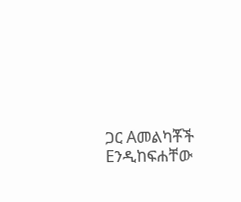ጋር Aመልካቾች Eንዲከፍሐቸው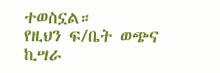ተወስኗል።
የዚህን ፍ/ቤት ወጭና ኪሣራ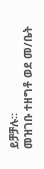ይቻቻሉ።
መዝገቡ ተዘግቶ ወደ መ/ቤት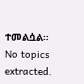ተመልሷል።
No topics extracted.